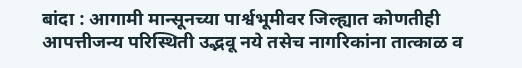बांदा : आगामी मान्सूनच्या पार्श्वभूमीवर जिल्ह्यात कोणतीही आपत्तीजन्य परिस्थिती उद्भवू नये तसेच नागरिकांना तात्काळ व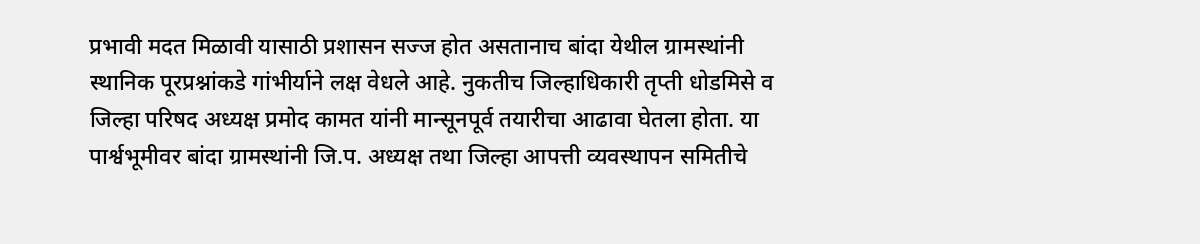प्रभावी मदत मिळावी यासाठी प्रशासन सज्ज होत असतानाच बांदा येथील ग्रामस्थांनी स्थानिक पूरप्रश्नांकडे गांभीर्याने लक्ष वेधले आहे. नुकतीच जिल्हाधिकारी तृप्ती धोडमिसे व जिल्हा परिषद अध्यक्ष प्रमोद कामत यांनी मान्सूनपूर्व तयारीचा आढावा घेतला होता. या पार्श्वभूमीवर बांदा ग्रामस्थांनी जि.प. अध्यक्ष तथा जिल्हा आपत्ती व्यवस्थापन समितीचे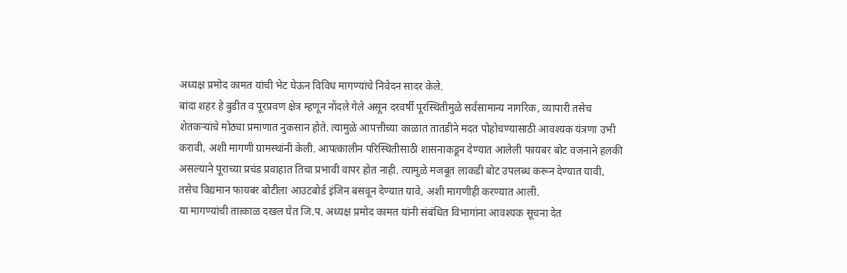अध्यक्ष प्रमोद कामत यांची भेट घेऊन विविध मागण्यांचे निवेदन सादर केले.
बांदा शहर हे बुडीत व पूरप्रवण क्षेत्र म्हणून नोंदले गेले असून दरवर्षी पूरस्थितीमुळे सर्वसामान्य नागरिक, व्यापारी तसेच शेतकऱ्यांचे मोठ्या प्रमाणात नुकसान होते. त्यामुळे आपत्तीच्या काळात तातडीने मदत पोहोचण्यासाठी आवश्यक यंत्रणा उभी करावी, अशी मागणी ग्रामस्थांनी केली. आपत्कालीन परिस्थितीसाठी शासनाकडून देण्यात आलेली फायबर बोट वजनाने हलकी असल्याने पूराच्या प्रचंड प्रवाहात तिचा प्रभावी वापर होत नाही. त्यामुळे मजबूत लाकडी बोट उपलब्ध करून देण्यात यावी, तसेच विद्यमान फायबर बोटीला आउटबोर्ड इंजिन बसवून देण्यात यावे, अशी मागणीही करण्यात आली.
या मागण्यांची तात्काळ दखल घेत जि.प. अध्यक्ष प्रमोद कामत यांनी संबंधित विभागांना आवश्यक सूचना देत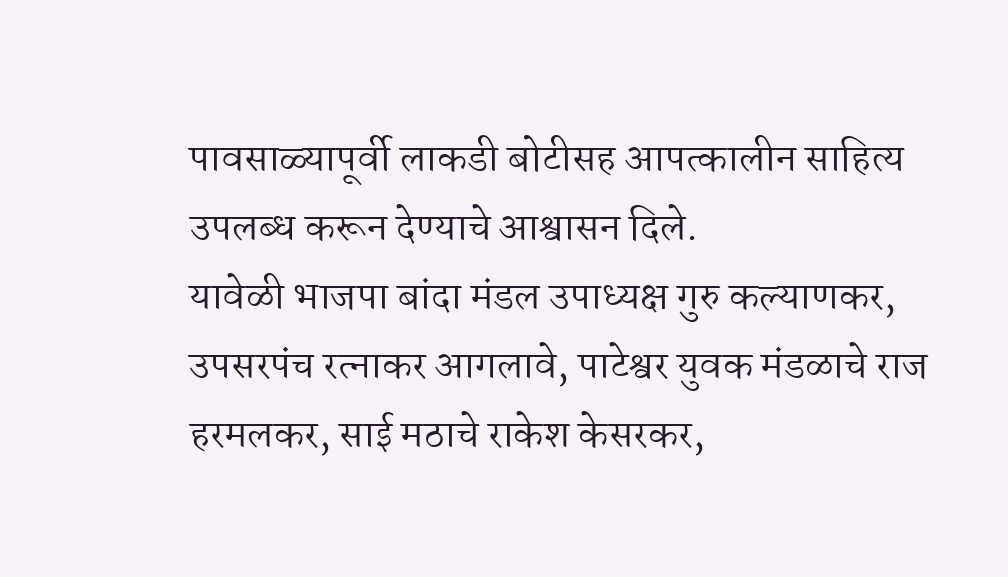पावसाळ्यापूर्वी लाकडी बोटीसह आपत्कालीन साहित्य उपलब्ध करून देण्याचे आश्वासन दिले.
यावेळी भाजपा बांदा मंडल उपाध्यक्ष गुरु कल्याणकर, उपसरपंच रत्नाकर आगलावे, पाटेश्वर युवक मंडळाचे राज हरमलकर, साई मठाचे राकेश केसरकर,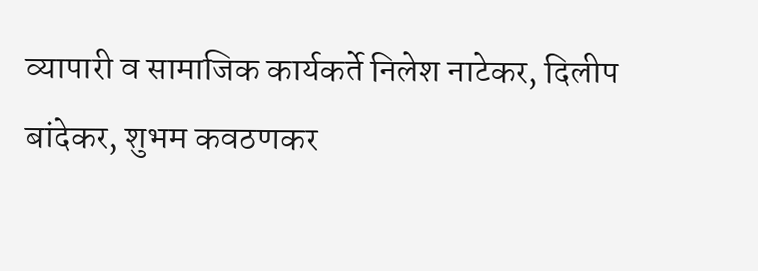व्यापारी व सामाजिक कार्यकर्ते निलेश नाटेकर, दिलीप बांदेकर, शुभम कवठणकर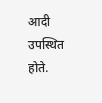आदी उपस्थित होते.